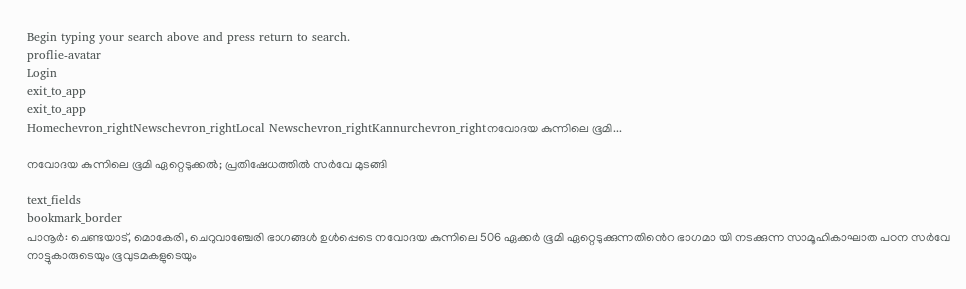Begin typing your search above and press return to search.
proflie-avatar
Login
exit_to_app
exit_to_app
Homechevron_rightNewschevron_rightLocal Newschevron_rightKannurchevron_rightനവോദയ കുന്നിലെ ഭൂമി...

നവോദയ കുന്നിലെ ഭൂമി ഏറ്റെടുക്കൽ; പ്രതിഷേധത്തിൽ സർവേ മുടങ്ങി

text_fields
bookmark_border
പാനൂർ: ചെണ്ടയാട്, മൊകേരി, ചെറുവാഞ്ചേരി ഭാഗങ്ങൾ ഉൾപ്പെടെ നവോദയ കുന്നിലെ 506 ഏക്കർ ഭൂമി ഏറ്റെടുക്കുന്നതിൻെറ ഭാഗമാ യി നടക്കുന്ന സാമൂഹികാഘാത പഠന സർവേ നാട്ടുകാരുടെയും ഭൂവുടമകളുടെയും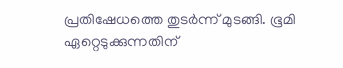പ്രതിഷേധത്തെ തുടർന്ന് മുടങ്ങി. ഭൂമി ഏറ്റെടുക്കുന്നതിന്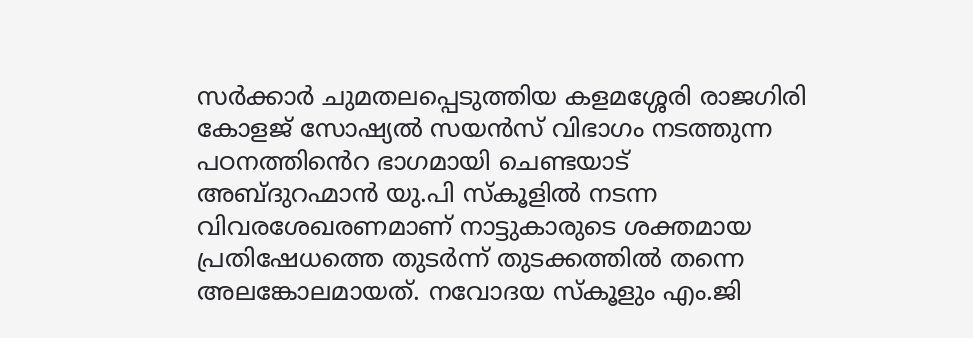സർക്കാർ ചുമതലപ്പെടുത്തിയ കളമശ്ശേരി രാജഗിരി കോളജ് സോഷ്യൽ സയൻസ് വിഭാഗം നടത്തുന്ന പഠനത്തിൻെറ ഭാഗമായി ചെണ്ടയാട് അബ്ദുറഹ്മാൻ യു.പി സ്കൂളിൽ നടന്ന വിവരശേഖരണമാണ് നാട്ടുകാരുടെ ശക്തമായ പ്രതിഷേധത്തെ തുടർന്ന് തുടക്കത്തിൽ തന്നെ അലങ്കോലമായത്. നവോദയ സ്കൂളും എം.ജി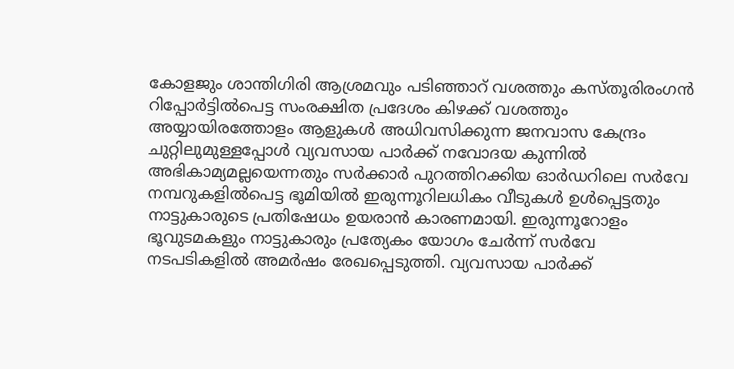കോളജും ശാന്തിഗിരി ആശ്രമവും പടിഞ്ഞാറ് വശത്തും കസ്തൂരിരംഗൻ റിപ്പോർട്ടിൽപെട്ട സംരക്ഷിത പ്രദേശം കിഴക്ക് വശത്തും അയ്യായിരത്തോളം ആളുകൾ അധിവസിക്കുന്ന ജനവാസ കേന്ദ്രം ചുറ്റിലുമുള്ളപ്പോൾ വ്യവസായ പാർക്ക് നവോദയ കുന്നിൽ അഭികാമ്യമല്ലയെന്നതും സർക്കാർ പുറത്തിറക്കിയ ഓർഡറിലെ സർവേ നമ്പറുകളിൽപെട്ട ഭൂമിയിൽ ഇരുന്നൂറിലധികം വീടുകൾ ഉൾപ്പെട്ടതും നാട്ടുകാരുടെ പ്രതിഷേധം ഉയരാൻ കാരണമായി. ഇരുന്നൂറോളം ഭൂവുടമകളും നാട്ടുകാരും പ്രത്യേകം യോഗം ചേർന്ന് സർവേ നടപടികളിൽ അമർഷം രേഖപ്പെടുത്തി. വ്യവസായ പാർക്ക്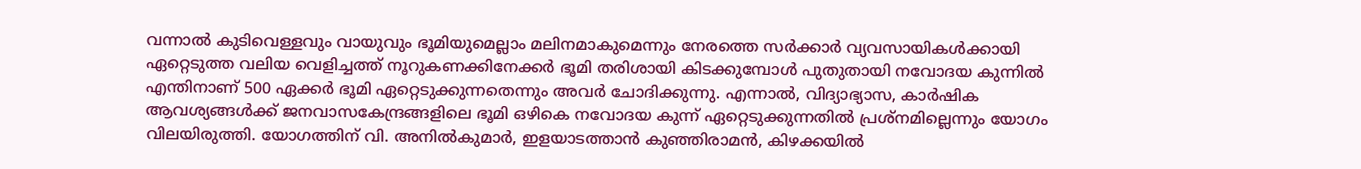വന്നാൽ കുടിവെള്ളവും വായുവും ഭൂമിയുമെല്ലാം മലിനമാകുമെന്നും നേരത്തെ സർക്കാർ വ്യവസായികൾക്കായി ഏറ്റെടുത്ത വലിയ വെളിച്ചത്ത് നൂറുകണക്കിനേക്കർ ഭൂമി തരിശായി കിടക്കുമ്പോൾ പുതുതായി നവോദയ കുന്നിൽ എന്തിനാണ് 500 ഏക്കർ ഭൂമി ഏറ്റെടുക്കുന്നതെന്നും അവർ ചോദിക്കുന്നു. എന്നാൽ, വിദ്യാഭ്യാസ, കാർഷിക ആവശ്യങ്ങൾക്ക് ജനവാസകേന്ദ്രങ്ങളിലെ ഭൂമി ഒഴികെ നവോദയ കുന്ന് ഏറ്റെടുക്കുന്നതിൽ പ്രശ്നമില്ലെന്നും യോഗം വിലയിരുത്തി. യോഗത്തിന് വി. അനിൽകുമാർ, ഇളയാടത്താൻ കുഞ്ഞിരാമൻ, കിഴക്കയിൽ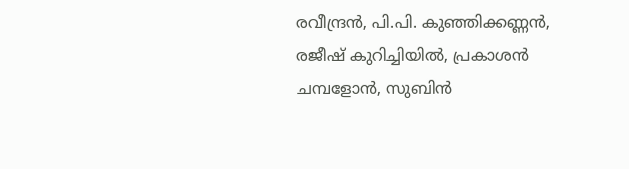രവീന്ദ്രൻ, പി.പി. കുഞ്ഞിക്കണ്ണൻ, രജീഷ് കുറിച്ചിയിൽ, പ്രകാശൻ ചമ്പളോൻ, സുബിൻ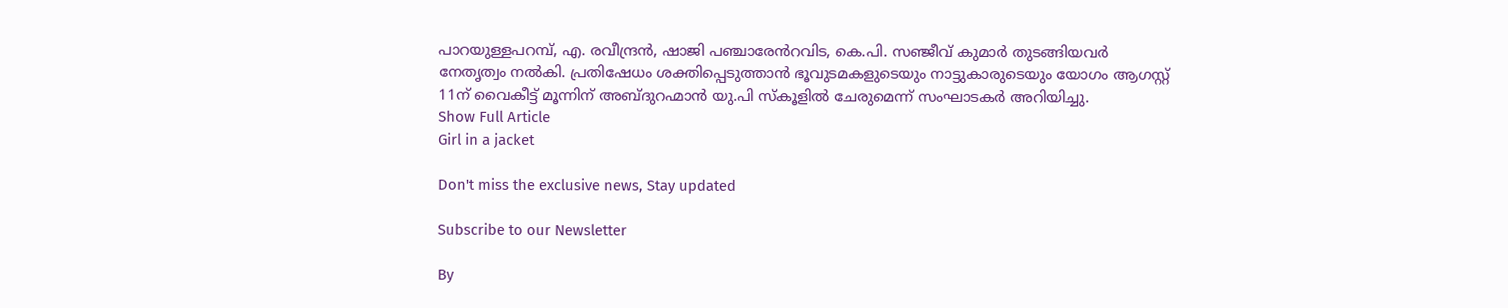പാറയുള്ളപറമ്പ്, എ. രവീന്ദ്രൻ, ഷാജി പഞ്ചാരേൻറവിട, കെ.പി. സഞ്ജീവ് കുമാർ തുടങ്ങിയവർ നേതൃത്വം നൽകി. പ്രതിഷേധം ശക്തിപ്പെടുത്താൻ ഭൂവുടമകളുടെയും നാട്ടുകാരുടെയും യോഗം ആഗസ്റ്റ് 11ന് വൈകീട്ട് മൂന്നിന് അബ്ദുറഹ്മാൻ യു.പി സ്കൂളിൽ ചേരുമെന്ന് സംഘാടകർ അറിയിച്ചു.
Show Full Article
Girl in a jacket

Don't miss the exclusive news, Stay updated

Subscribe to our Newsletter

By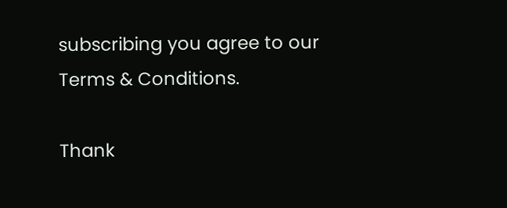subscribing you agree to our Terms & Conditions.

Thank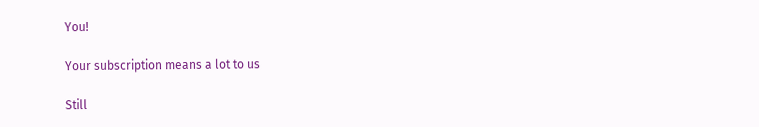You!

Your subscription means a lot to us

Still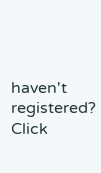haven't registered? Click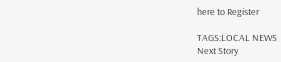here to Register

TAGS:LOCAL NEWS
Next Story